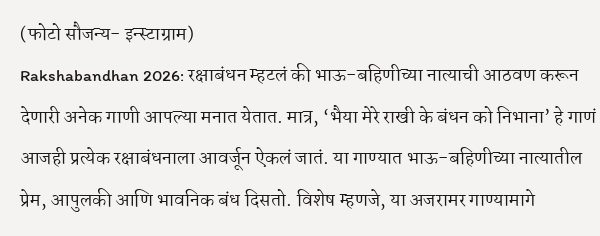(फोटो सौजन्य- इन्स्टाग्राम)
Rakshabandhan 2026: रक्षाबंधन म्हटलं की भाऊ-बहिणीच्या नात्याची आठवण करून देणारी अनेक गाणी आपल्या मनात येतात. मात्र, ‘भैया मेरे राखी के बंधन को निभाना’ हे गाणं आजही प्रत्येक रक्षाबंधनाला आवर्जून ऐकलं जातं. या गाण्यात भाऊ-बहिणीच्या नात्यातील प्रेम, आपुलकी आणि भावनिक बंध दिसतो. विशेष म्हणजे, या अजरामर गाण्यामागे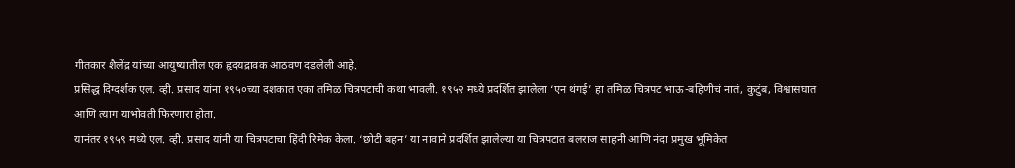गीतकार शैलेंद्र यांच्या आयुष्यातील एक हृदयद्रावक आठवण दडलेली आहे.
प्रसिद्ध दिग्दर्शक एल. व्ही. प्रसाद यांना १९५०च्या दशकात एका तमिळ चित्रपटाची कथा भावली. १९५२ मध्ये प्रदर्शित झालेला ‘एन थंगई’ हा तमिळ चित्रपट भाऊ-बहिणीचं नातं, कुटुंब, विश्वासघात आणि त्याग याभोवती फिरणारा होता.
यानंतर १९५९ मध्ये एल. व्ही. प्रसाद यांनी या चित्रपटाचा हिंदी रिमेक केला. ‘छोटी बहन’ या नावाने प्रदर्शित झालेल्या या चित्रपटात बलराज साहनी आणि नंदा प्रमुख भूमिकेत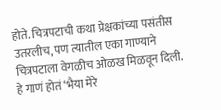होते. चित्रपटाची कथा प्रेक्षकांच्या पसंतीस उतरलीच, पण त्यातील एका गाण्याने चित्रपटाला वेगळीच ओळख मिळवून दिली.
हे गाणं होतं ‘भैया मेरे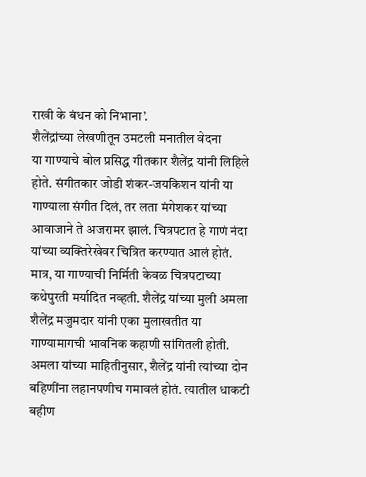राखी के बंधन को निभाना’.
शैलेंद्रांच्या लेखणीतून उमटली मनातील वेदना
या गाण्याचे बोल प्रसिद्ध गीतकार शैलेंद्र यांनी लिहिले होते. संगीतकार जोडी शंकर-जयकिशन यांनी या गाण्याला संगीत दिलं, तर लता मंगेशकर यांच्या आवाजाने ते अजरामर झालं. चित्रपटात हे गाणं नंदा यांच्या व्यक्तिरेखेवर चित्रित करण्यात आलं होतं.
मात्र, या गाण्याची निर्मिती केवळ चित्रपटाच्या कथेपुरती मर्यादित नव्हती. शैलेंद्र यांच्या मुली अमला शैलेंद्र मजुमदार यांनी एका मुलाखतीत या गाण्यामागची भावनिक कहाणी सांगितली होती.
अमला यांच्या माहितीनुसार, शैलेंद्र यांनी त्यांच्या दोन बहिणींना लहानपणीच गमावलं होतं. त्यातील धाकटी बहीण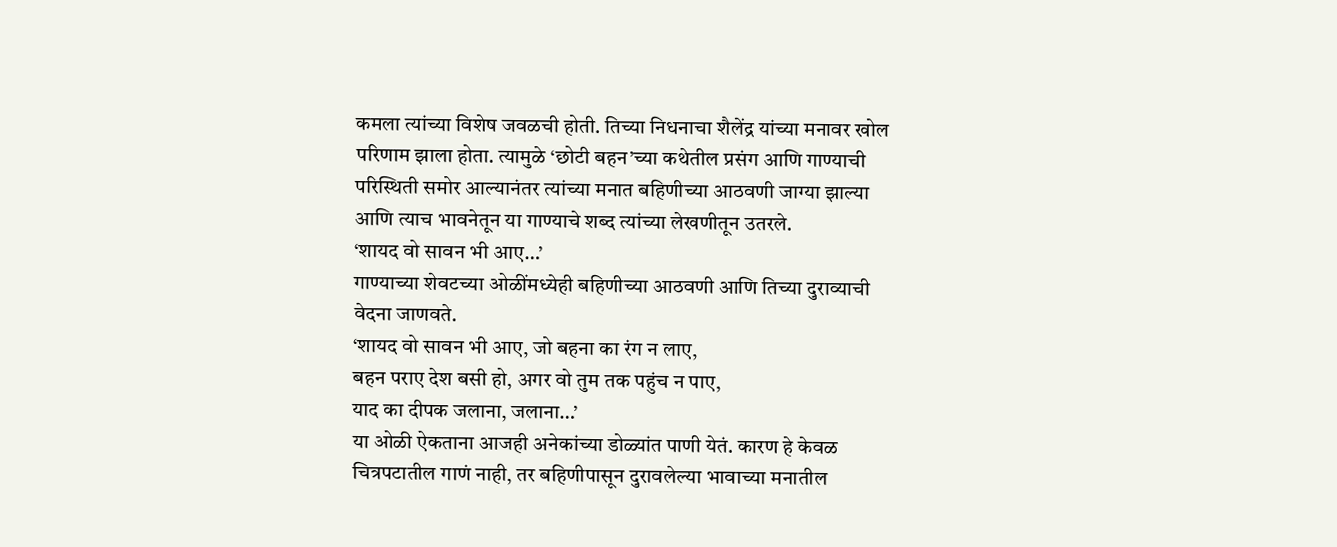कमला त्यांच्या विशेष जवळची होती. तिच्या निधनाचा शैलेंद्र यांच्या मनावर खोल परिणाम झाला होता. त्यामुळे ‘छोटी बहन’च्या कथेतील प्रसंग आणि गाण्याची परिस्थिती समोर आल्यानंतर त्यांच्या मनात बहिणीच्या आठवणी जाग्या झाल्या आणि त्याच भावनेतून या गाण्याचे शब्द त्यांच्या लेखणीतून उतरले.
‘शायद वो सावन भी आए…’
गाण्याच्या शेवटच्या ओळींमध्येही बहिणीच्या आठवणी आणि तिच्या दुराव्याची वेदना जाणवते.
‘शायद वो सावन भी आए, जो बहना का रंग न लाए,
बहन पराए देश बसी हो, अगर वो तुम तक पहुंच न पाए,
याद का दीपक जलाना, जलाना…’
या ओळी ऐकताना आजही अनेकांच्या डोळ्यांत पाणी येतं. कारण हे केवळ चित्रपटातील गाणं नाही, तर बहिणीपासून दुरावलेल्या भावाच्या मनातील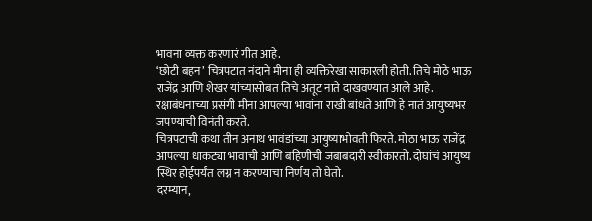भावना व्यक्त करणारं गीत आहे.
‘छोटी बहन’ चित्रपटात नंदाने मीना ही व्यक्तिरेखा साकारली होती. तिचे मोठे भाऊ राजेंद्र आणि शेखर यांच्यासोबत तिचे अतूट नाते दाखवण्यात आले आहे. रक्षाबंधनाच्या प्रसंगी मीना आपल्या भावांना राखी बांधते आणि हे नातं आयुष्यभर जपण्याची विनंती करते.
चित्रपटाची कथा तीन अनाथ भावंडांच्या आयुष्याभोवती फिरते. मोठा भाऊ राजेंद्र आपल्या धाकट्या भावाची आणि बहिणीची जबाबदारी स्वीकारतो. दोघांचं आयुष्य स्थिर होईपर्यंत लग्न न करण्याचा निर्णय तो घेतो.
दरम्यान,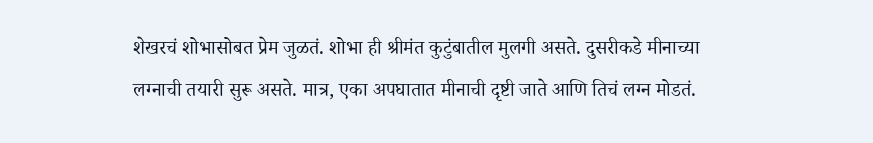शेखरचं शोभासोबत प्रेम जुळतं. शोभा ही श्रीमंत कुटुंबातील मुलगी असते. दुसरीकडे मीनाच्या लग्नाची तयारी सुरू असते. मात्र, एका अपघातात मीनाची दृष्टी जाते आणि तिचं लग्न मोडतं.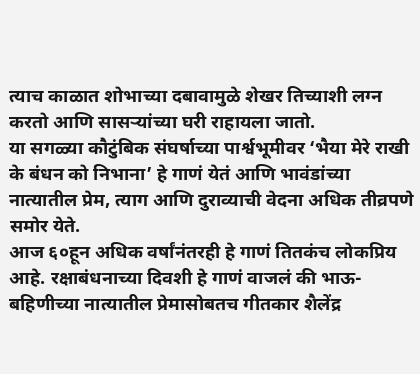त्याच काळात शोभाच्या दबावामुळे शेखर तिच्याशी लग्न करतो आणि सासऱ्यांच्या घरी राहायला जातो.
या सगळ्या कौटुंबिक संघर्षाच्या पार्श्वभूमीवर ‘भैया मेरे राखी के बंधन को निभाना’ हे गाणं येतं आणि भावंडांच्या नात्यातील प्रेम, त्याग आणि दुराव्याची वेदना अधिक तीव्रपणे समोर येते.
आज ६०हून अधिक वर्षांनंतरही हे गाणं तितकंच लोकप्रिय आहे. रक्षाबंधनाच्या दिवशी हे गाणं वाजलं की भाऊ-बहिणीच्या नात्यातील प्रेमासोबतच गीतकार शैलेंद्र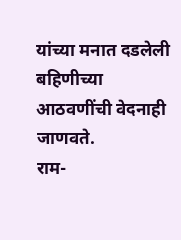यांच्या मनात दडलेली बहिणीच्या आठवणींची वेदनाही जाणवते.
राम-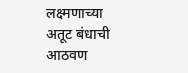लक्ष्मणाच्या अतूट बंधाची आठवण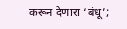करून देणारा ‘बंधू’;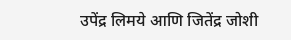उपेंद्र लिमये आणि जितेंद्र जोशी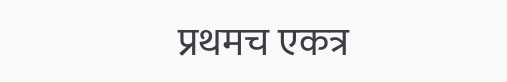प्रथमच एकत्र